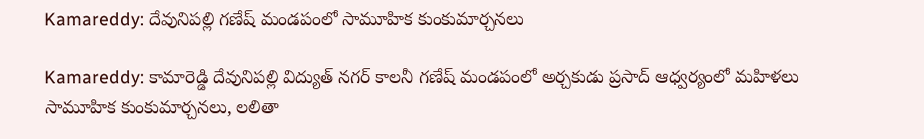Kamareddy: దేవునిపల్లి గణేష్ మండపంలో సామూహిక కుంకుమార్చనలు

Kamareddy: కామారెడ్డి దేవునిపల్లి విద్యుత్ నగర్ కాలనీ గణేష్ మండపంలో అర్చకుడు ప్రసాద్ ఆధ్వర్యంలో మహిళలు సామూహిక కుంకుమార్చనలు, లలితా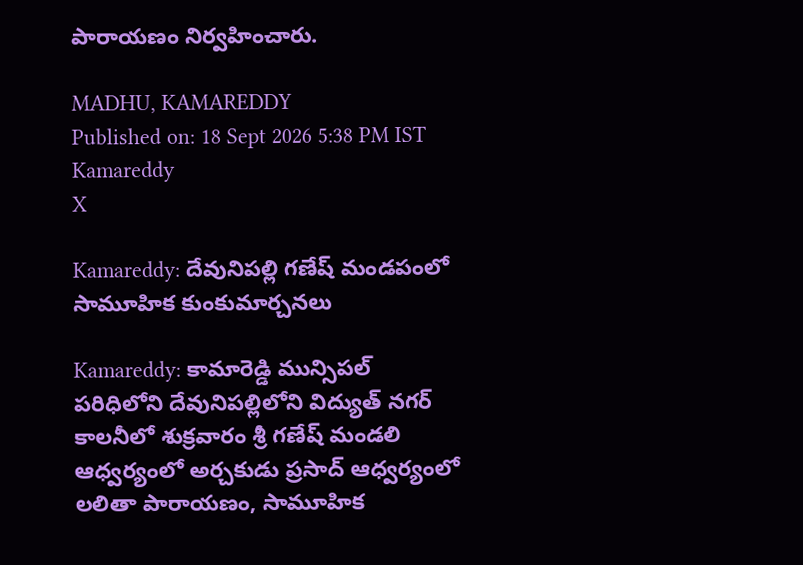పారాయణం నిర్వహించారు.

MADHU, KAMAREDDY
Published on: 18 Sept 2026 5:38 PM IST
Kamareddy
X

Kamareddy: దేవునిపల్లి గణేష్ మండపంలో సామూహిక కుంకుమార్చనలు

Kamareddy: కామారెడ్డి మున్సిపల్ పరిధిలోని దేవునిపల్లిలోని విద్యుత్ నగర్ కాలనీలో శుక్రవారం శ్రీ గణేష్ మండలి ఆధ్వర్యంలో అర్చకుడు ప్రసాద్ ఆధ్వర్యంలో లలితా పారాయణం, సామూహిక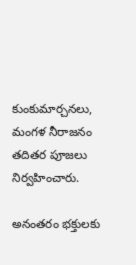కుంకుమార్చనలు, మంగళ నీరాజనం తదితర పూజలు నిర్వహించారు.

అనంతరం భక్తులకు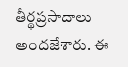తీర్థప్రసాదాలు అందజేశారు. ఈ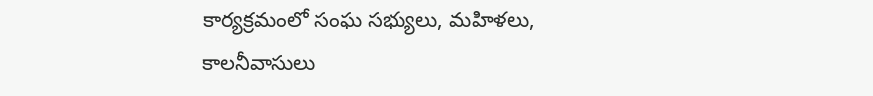కార్యక్రమంలో సంఘ సభ్యులు, మహిళలు, కాలనీవాసులు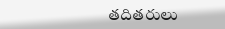తదితరులు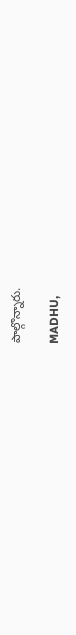పాల్గొన్నారు.

MADHU,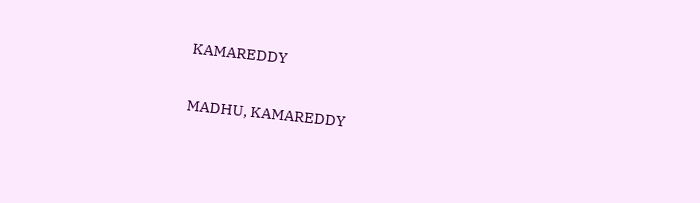KAMAREDDY

MADHU, KAMAREDDY